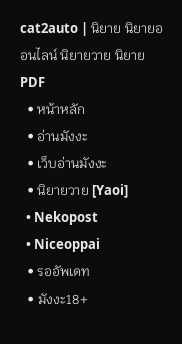cat2auto | นิยาย นิยายออนไลน์ นิยายวาย นิยาย PDF
  • หน้าหลัก
  • อ่านมังงะ
  • เว็บอ่านมังงะ
  • นิยายวาย [Yaoi]
  • Nekopost
  • Niceoppai
  • รออัพเดท
  • มังงะ18+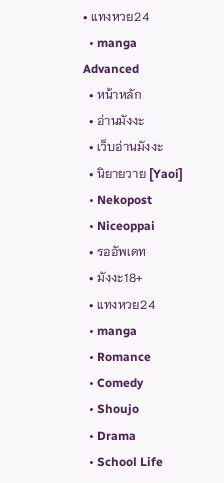• แทงหวย24
  • manga
Advanced
  • หน้าหลัก
  • อ่านมังงะ
  • เว็บอ่านมังงะ
  • นิยายวาย [Yaoi]
  • Nekopost
  • Niceoppai
  • รออัพเดท
  • มังงะ18+
  • แทงหวย24
  • manga
  • Romance
  • Comedy
  • Shoujo
  • Drama
  • School Life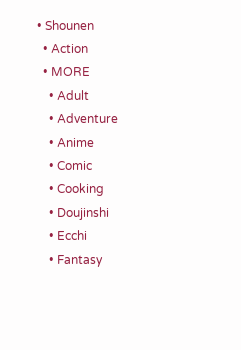• Shounen
  • Action
  • MORE
    • Adult
    • Adventure
    • Anime
    • Comic
    • Cooking
    • Doujinshi
    • Ecchi
    • Fantasy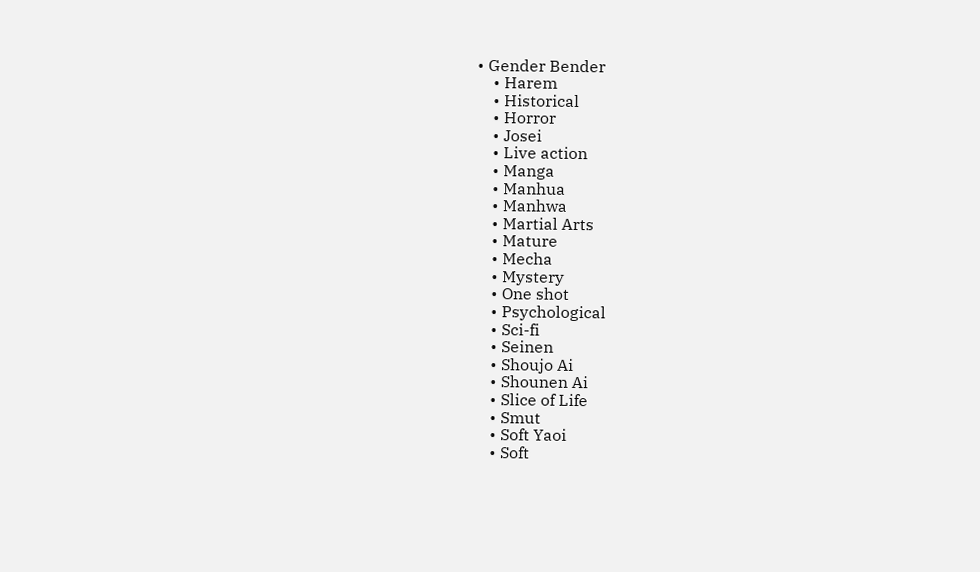• Gender Bender
    • Harem
    • Historical
    • Horror
    • Josei
    • Live action
    • Manga
    • Manhua
    • Manhwa
    • Martial Arts
    • Mature
    • Mecha
    • Mystery
    • One shot
    • Psychological
    • Sci-fi
    • Seinen
    • Shoujo Ai
    • Shounen Ai
    • Slice of Life
    • Smut
    • Soft Yaoi
    • Soft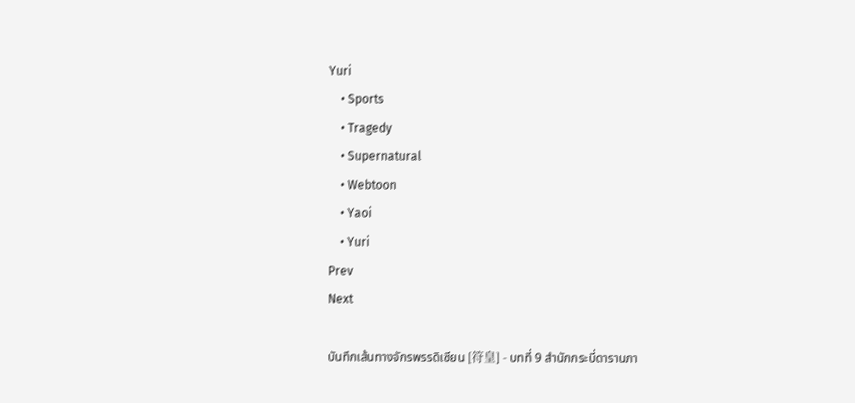Yuri
    • Sports
    • Tragedy
    • Supernatural
    • Webtoon
    • Yaoi
    • Yuri
Prev
Next

บันทึกเส้นทางจักรพรรดิเซียน [符皇] - บทที่ 9 สำนักกระบี่ดารานภา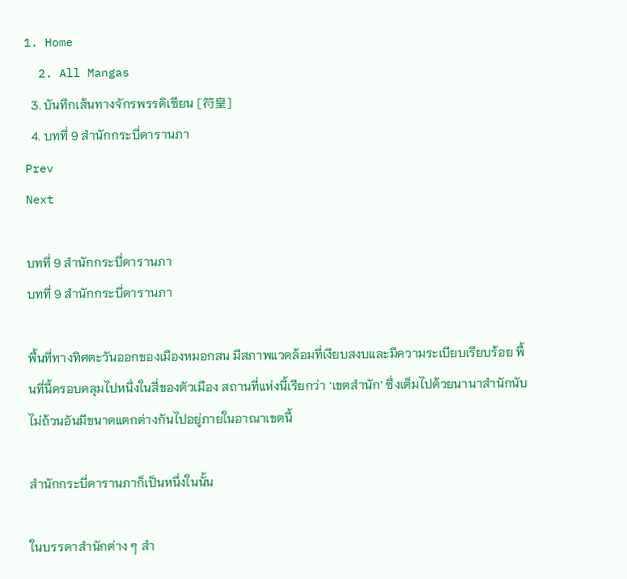1. Home
  2. All Mangas
  3. บันทึกเส้นทางจักรพรรดิเซียน [符皇]
  4. บทที่ 9 สำนักกระบี่ดารานภา
Prev
Next

บทที่ 9 สำนักกระบี่ดารานภา
บทที่ 9 สำนักกระบี่ดารานภา

พื้นที่ทางทิศตะวันออกของเมืองหมอกสน มีสภาพแวดล้อมที่เงียบสงบและมีความระเบียบเรียบร้อย พื้นที่นี้ครอบคลุมไปหนึ่งในสี่ของตัวเมือง สถานที่แห่งนี้เรียกว่า ‘เขตสำนัก’ ซึ่งเต็มไปด้วยนานาสำนักนับไม่ถ้วนอันมีขนาดแตกต่างกันไปอยู่ภายในอาณาเขตนี้

สำนักกระบี่ดารานภาก็เป็นหนึ่งในนั้น

ในบรรดาสำนักต่าง ๆ สำ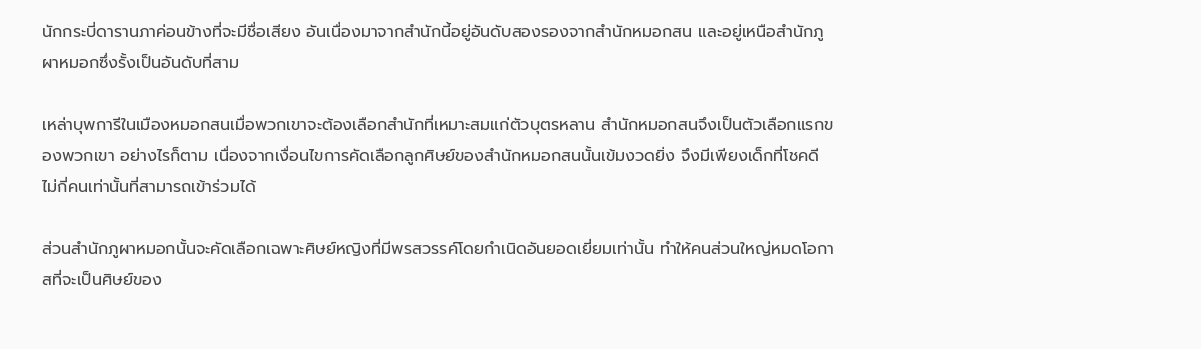นักกระบี่ดารานภาค่อนข้างที่จะมีชื่อเสียง อันเนื่องมาจากสำนักนี้อยู่อันดับสองรองจากสำนักหมอกสน และอยู่เหนือสำนักภูผาหมอกซึ่งรั้งเป็นอันดับที่สาม

เหล่าบุพการีในเมืองหมอกสนเมื่อพวกเขาจะต้องเลือกสำนักที่เหมาะสมแก่ตัวบุตรหลาน สำนักหมอกสนจึงเป็นตัวเลือกแรกของพวกเขา อย่างไรก็ตาม เนื่องจากเงื่อนไขการคัดเลือกลูกศิษย์ของสำนักหมอกสนนั้นเข้มงวดยิ่ง จึงมีเพียงเด็กที่โชคดีไม่กี่คนเท่านั้นที่สามารถเข้าร่วมได้

ส่วนสำนักภูผาหมอกนั้นจะคัดเลือกเฉพาะศิษย์หญิงที่มีพรสวรรค์โดยกำเนิดอันยอดเยี่ยมเท่านั้น ทำให้คนส่วนใหญ่หมดโอกาสที่จะเป็นศิษย์ของ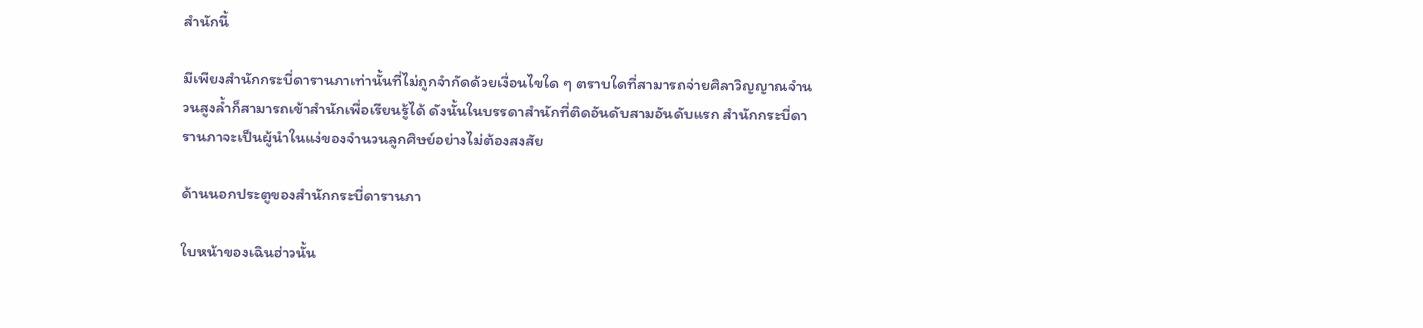สำนักนี้

มีเพียงสำนักกระบี่ดารานภาเท่านั้นที่ไม่ถูกจำกัดด้วยเงื่อนไขใด ๆ ตราบใดที่สามารถจ่ายศิลาวิญญาณจำนวนสูงล้ำก็สามารถเข้าสำนักเพื่อเรียนรู้ได้ ดังนั้นในบรรดาสำนักที่ติดอันดับสามอันดับแรก สำนักกระบี่ดารานภาจะเป็นผู้นำในแง่ของจำนวนลูกศิษย์อย่างไม่ต้องสงสัย

ด้านนอกประตูของสำนักกระบี่ดารานภา

ใบหน้าของเฉินฮ่าวนั้น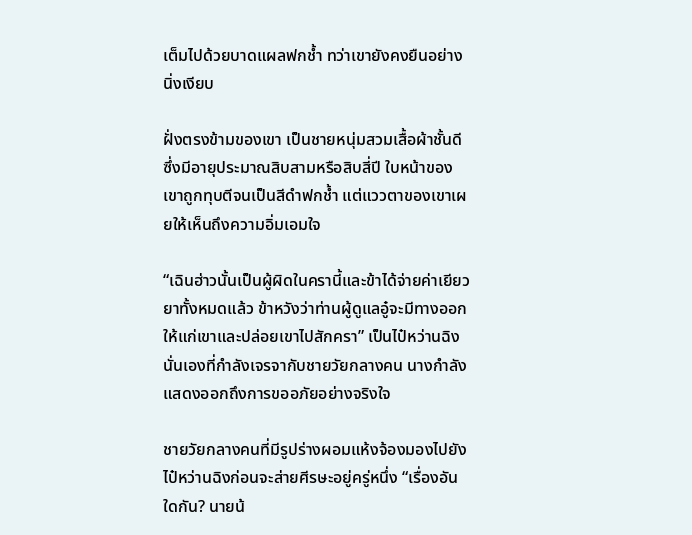เต็มไปด้วยบาดแผลฟกช้ำ ทว่าเขายังคงยืนอย่างนิ่งเงียบ

ฝั่งตรงข้ามของเขา เป็นชายหนุ่มสวมเสื้อผ้าชั้นดีซึ่งมีอายุประมาณสิบสามหรือสิบสี่ปี ใบหน้าของเขาถูกทุบตีจนเป็นสีดำฟกช้ำ แต่แววตาของเขาเผยให้เห็นถึงความอิ่มเอมใจ

“เฉินฮ่าวนั้นเป็นผู้ผิดในครานี้และข้าได้จ่ายค่าเยียวยาทั้งหมดแล้ว ข้าหวังว่าท่านผู้ดูแลอู๋จะมีทางออกให้แก่เขาและปล่อยเขาไปสักครา” เป็นไป๋หว่านฉิงนั่นเองที่กำลังเจรจากับชายวัยกลางคน นางกำลังแสดงออกถึงการขออภัยอย่างจริงใจ

ชายวัยกลางคนที่มีรูปร่างผอมแห้งจ้องมองไปยังไป๋หว่านฉิงก่อนจะส่ายศีรษะอยู่ครู่หนึ่ง “เรื่องอันใดกัน? นายน้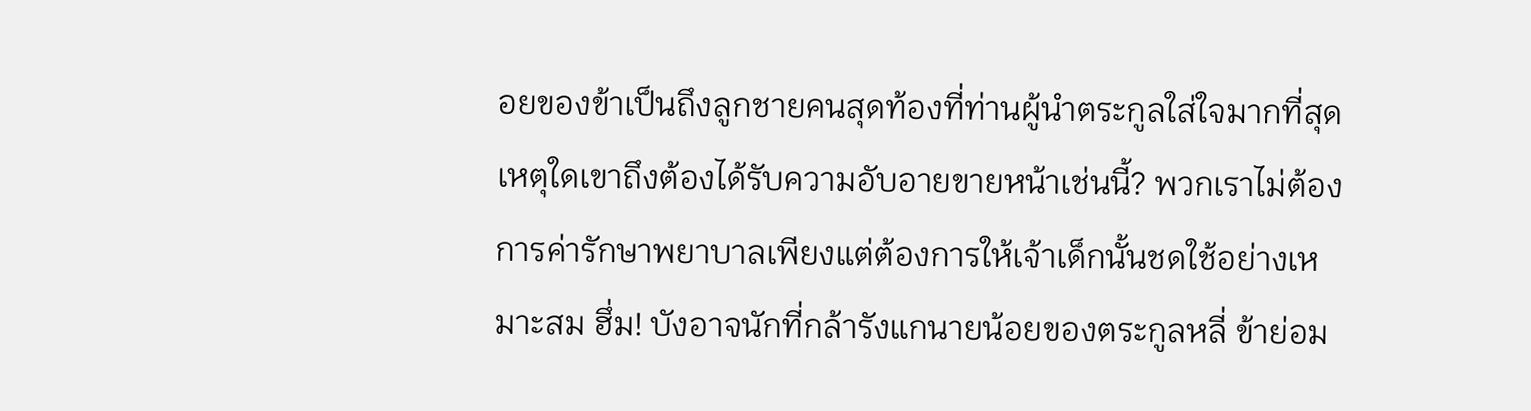อยของข้าเป็นถึงลูกชายคนสุดท้องที่ท่านผู้นำตระกูลใส่ใจมากที่สุด เหตุใดเขาถึงต้องได้รับความอับอายขายหน้าเช่นนี้? พวกเราไม่ต้องการค่ารักษาพยาบาลเพียงแต่ต้องการให้เจ้าเด็กนั้นชดใช้อย่างเหมาะสม ฮึ่ม! บังอาจนักที่กล้ารังแกนายน้อยของตระกูลหลี่ ข้าย่อม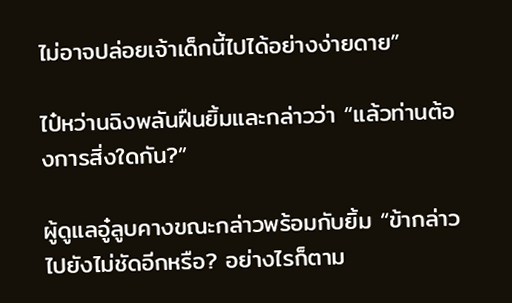ไม่อาจปล่อยเจ้าเด็กนี้ไปได้อย่างง่ายดาย”

ไป๋หว่านฉิงพลันฝืนยิ้มและกล่าวว่า “แล้วท่านต้องการสิ่งใดกัน?”

ผู้ดูแลอู๋ลูบคางขณะกล่าวพร้อมกับยิ้ม “ข้ากล่าวไปยังไม่ชัดอีกหรือ? อย่างไรก็ตาม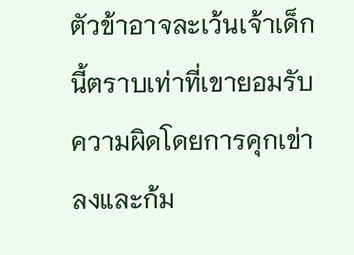ตัวข้าอาจละเว้นเจ้าเด็กนี้ตราบเท่าที่เขายอมรับความผิดโดยการคุกเข่าลงและก้ม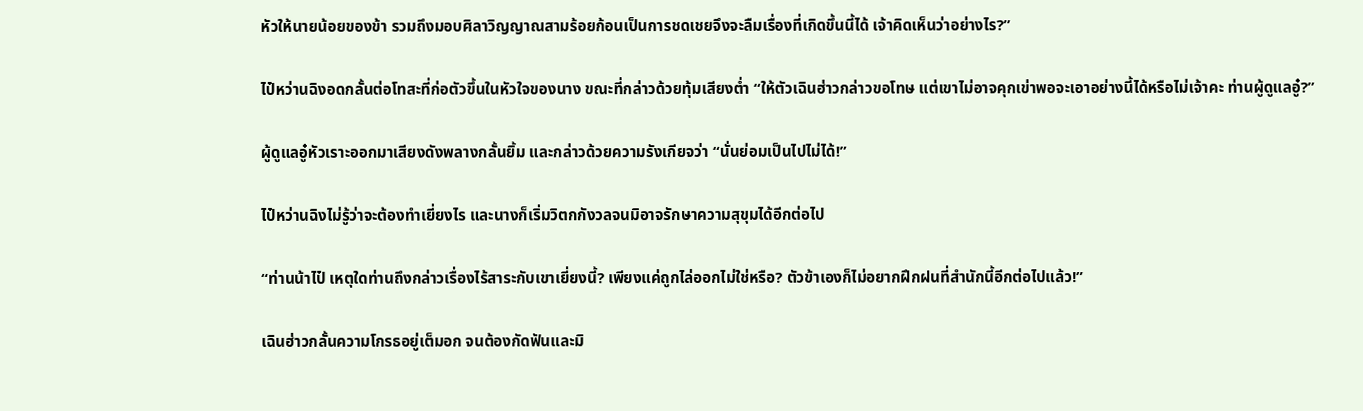หัวให้นายน้อยของข้า รวมถึงมอบศิลาวิญญาณสามร้อยก้อนเป็นการชดเชยจึงจะลืมเรื่องที่เกิดขึ้นนี้ได้ เจ้าคิดเห็นว่าอย่างไร?”

ไป๋หว่านฉิงอดกลั้นต่อโทสะที่ก่อตัวขึ้นในหัวใจของนาง ขณะที่กล่าวด้วยทุ้มเสียงต่ำ “ให้ตัวเฉินฮ่าวกล่าวขอโทษ แต่เขาไม่อาจคุกเข่าพอจะเอาอย่างนี้ได้หรือไม่เจ้าคะ ท่านผู้ดูแลอู๋?”

ผู้ดูแลอู๋หัวเราะออกมาเสียงดังพลางกลั้นยิ้ม และกล่าวด้วยความรังเกียจว่า “นั่นย่อมเป็นไปไม่ได้!”

ไป๋หว่านฉิงไม่รู้ว่าจะต้องทำเยี่ยงไร และนางก็เริ่มวิตกกังวลจนมิอาจรักษาความสุขุมได้อีกต่อไป

“ท่านน้าไป๋ เหตุใดท่านถึงกล่าวเรื่องไร้สาระกับเขาเยี่ยงนี้? เพียงแค่ถูกไล่ออกไม่ใช่หรือ? ตัวข้าเองก็ไม่อยากฝึกฝนที่สำนักนี้อีกต่อไปแล้ว!”

เฉินฮ่าวกลั้นความโกรธอยู่เต็มอก จนต้องกัดฟันและมิ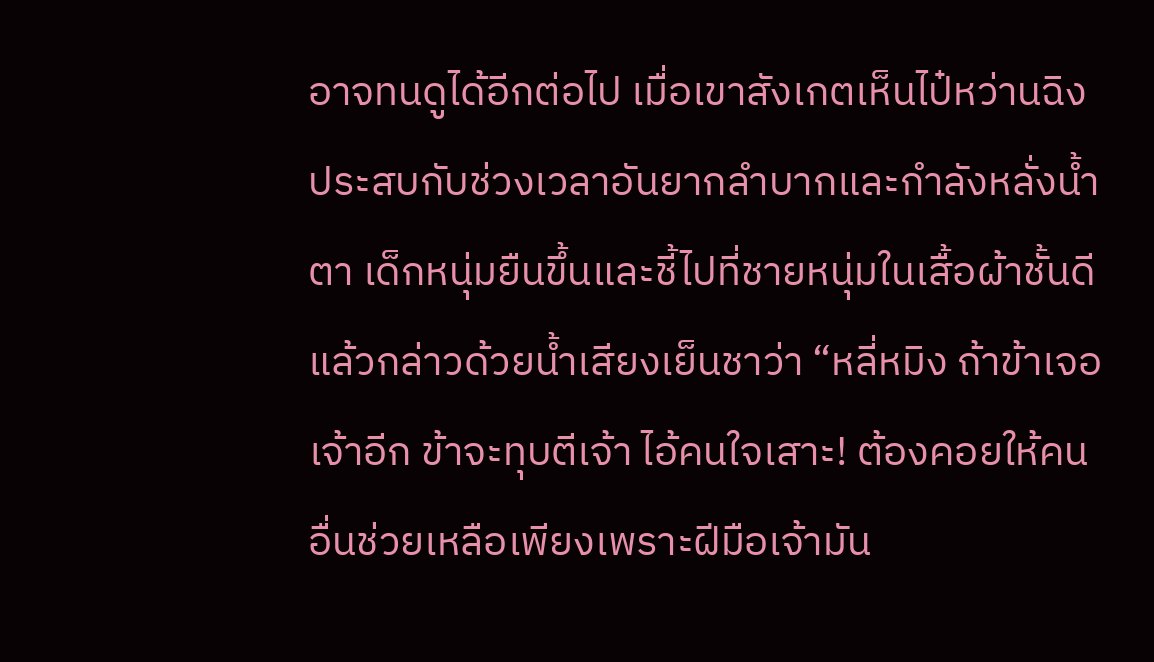อาจทนดูได้อีกต่อไป เมื่อเขาสังเกตเห็นไป๋หว่านฉิงประสบกับช่วงเวลาอันยากลำบากและกำลังหลั่งน้ำตา เด็กหนุ่มยืนขึ้นและชี้ไปที่ชายหนุ่มในเสื้อผ้าชั้นดี แล้วกล่าวด้วยน้ำเสียงเย็นชาว่า “หลี่หมิง ถ้าข้าเจอเจ้าอีก ข้าจะทุบตีเจ้า ไอ้คนใจเสาะ! ต้องคอยให้คนอื่นช่วยเหลือเพียงเพราะฝีมือเจ้ามัน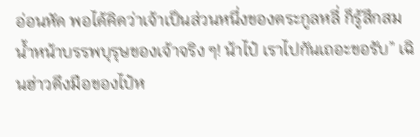อ่อนหัด พอได้คิดว่าเจ้าเป็นส่วนหนึ่งของตระกูลหลี่ ก็รู้สึกสมน้ำหน้าบรรพบุรุษของเจ้าจริง ๆ! น้าไป๋ เราไปกันเถอะขอรับ” เฉินฮ่าวดึงมือของไป๋ห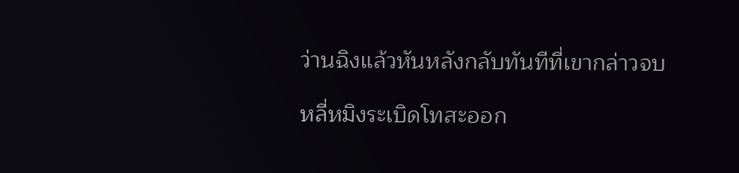ว่านฉิงแล้วหันหลังกลับทันทีที่เขากล่าวจบ

หลี่หมิงระเบิดโทสะออก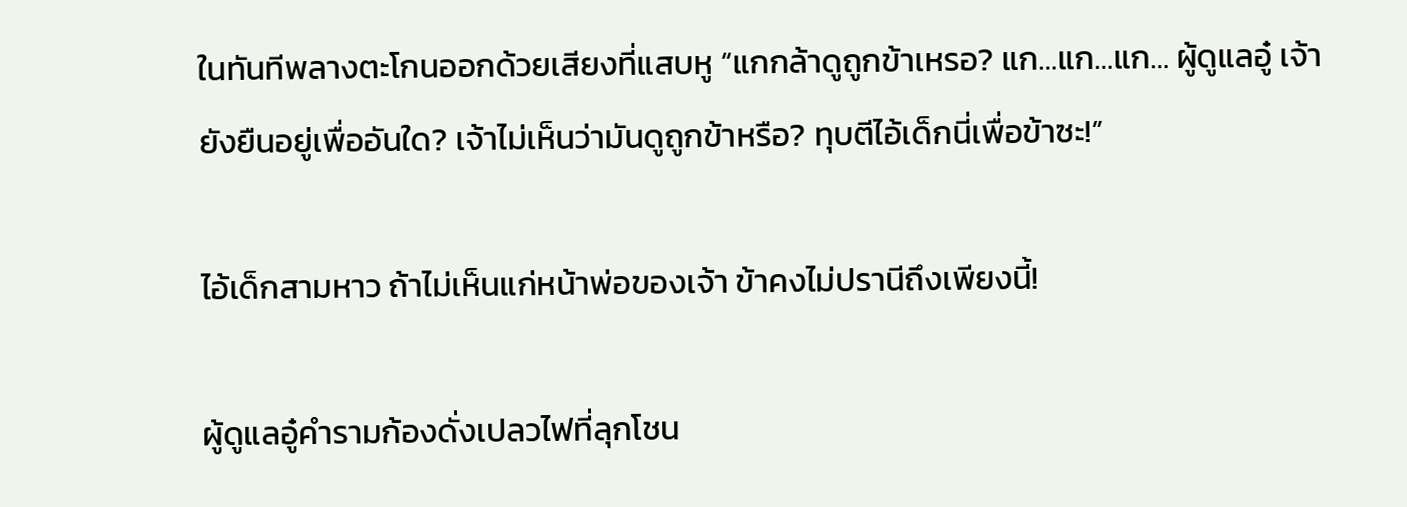ในทันทีพลางตะโกนออกด้วยเสียงที่แสบหู “แกกล้าดูถูกข้าเหรอ? แก…แก…แก… ผู้ดูแลอู๋ เจ้ายังยืนอยู่เพื่ออันใด? เจ้าไม่เห็นว่ามันดูถูกข้าหรือ? ทุบตีไอ้เด็กนี่เพื่อข้าซะ!”

ไอ้เด็กสามหาว ถ้าไม่เห็นแก่หน้าพ่อของเจ้า ข้าคงไม่ปรานีถึงเพียงนี้!

ผู้ดูแลอู๋คำรามก้องดั่งเปลวไฟที่ลุกโชน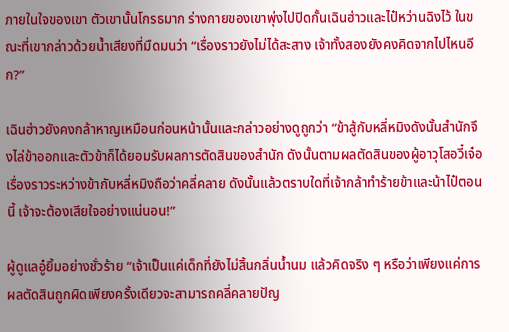ภายในใจของเขา ตัวเขานั้นโกรธมาก ร่างกายของเขาพุ่งไปปิดกั้นเฉินฮ่าวและไป๋หว่านฉิงไว้ ในขณะที่เขากล่าวด้วยน้ำเสียงที่มืดมนว่า “เรื่องราวยังไม่ได้สะสาง เจ้าทั้งสองยังคงคิดจากไปไหนอีก?”

เฉินฮ่าวยังคงกล้าหาญเหมือนก่อนหน้านั้นและกล่าวอย่างดูถูกว่า “ข้าสู้กับหลี่หมิงดังนั้นสำนักจึงไล่ข้าออกและตัวข้าก็ได้ยอมรับผลการตัดสินของสำนัก ดังนั้นตามผลตัดสินของผู้อาวุโสอวี๋เจ๋อ เรื่องราวระหว่างข้ากับหลี่หมิงถือว่าคลี่คลาย ดังนั้นแล้วตราบใดที่เจ้ากล้าทำร้ายข้าและน้าไป๋ตอนนี้ เจ้าจะต้องเสียใจอย่างแน่นอน!”

ผู้ดูแลอู๋ยิ้มอย่างชั่วร้าย “เจ้าเป็นแค่เด็กที่ยังไม่สิ้นกลิ่นน้ำนม แล้วคิดจริง ๆ หรือว่าเพียงแค่การผลตัดสินถูกผิดเพียงครั้งเดียวจะสามารถคลี่คลายปัญ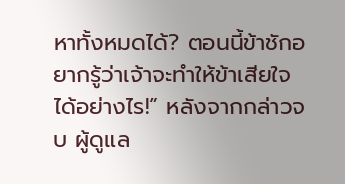หาทั้งหมดได้? ตอนนี้ข้าชักอยากรู้ว่าเจ้าจะทำให้ข้าเสียใจได้อย่างไร!” หลังจากกล่าวจบ ผู้ดูแล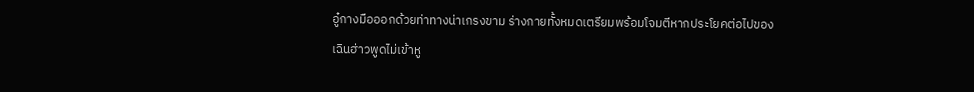อู๋กางมือออกด้วยท่าทางน่าเกรงขาม ร่างกายทั้งหมดเตรียมพร้อมโจมตีหากประโยคต่อไปของเฉินฮ่าวพูดไม่เข้าหู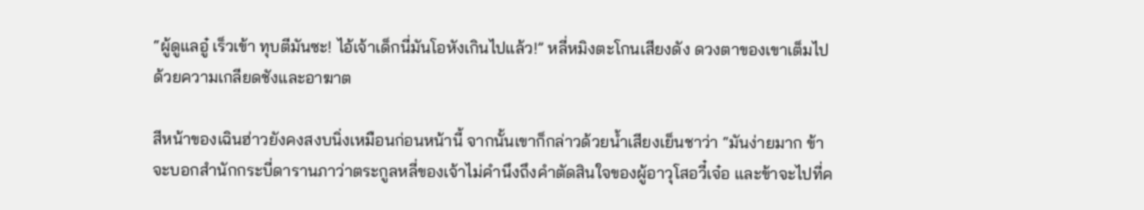“ผู้ดูแลอู๋ เร็วเข้า ทุบตีมันซะ! ไอ้เจ้าเด็กนี่มันโอหังเกินไปแล้ว!” หลี่หมิงตะโกนเสียงดัง ดวงตาของเขาเต็มไปด้วยความเกลียดชังและอาฆาต

สีหน้าของเฉินฮ่าวยังคงสงบนิ่งเหมือนก่อนหน้านี้ จากนั้นเขาก็กล่าวด้วยน้ำเสียงเย็นชาว่า “มันง่ายมาก ข้าจะบอกสำนักกระบี่ดารานภาว่าตระกูลหลี่ของเจ้าไม่คำนึงถึงคำตัดสินใจของผู้อาวุโสอวี๋เจ๋อ และข้าจะไปที่ค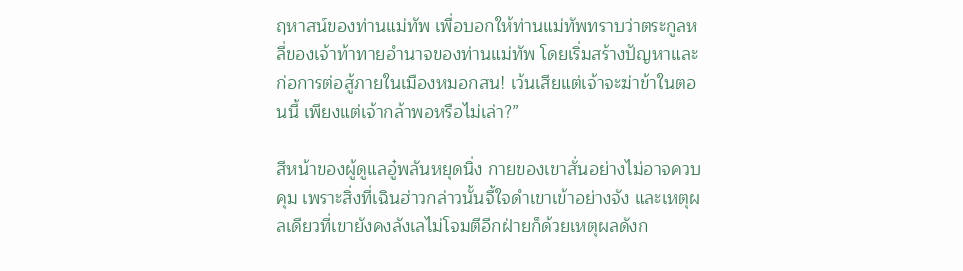ฤหาสน์ของท่านแม่ทัพ เพื่อบอกให้ท่านแม่ทัพทราบว่าตระกูลหลี่ของเจ้าท้าทายอำนาจของท่านแม่ทัพ โดยเริ่มสร้างปัญหาและก่อการต่อสู้ภายในเมืองหมอกสน! เว้นเสียแต่เจ้าจะฆ่าข้าในตอนนี้ เพียงแต่เจ้ากล้าพอหรือไม่เล่า?”

สีหน้าของผู้ดูแลอู๋พลันหยุดนิ่ง กายของเขาสั่นอย่างไม่อาจควบคุม เพราะสิ่งที่เฉินฮ่าวกล่าวนั้นจี้ใจดำเขาเข้าอย่างจัง และเหตุผลเดียวที่เขายังคงลังเลไม่โจมตีอีกฝ่ายก็ด้วยเหตุผลดังก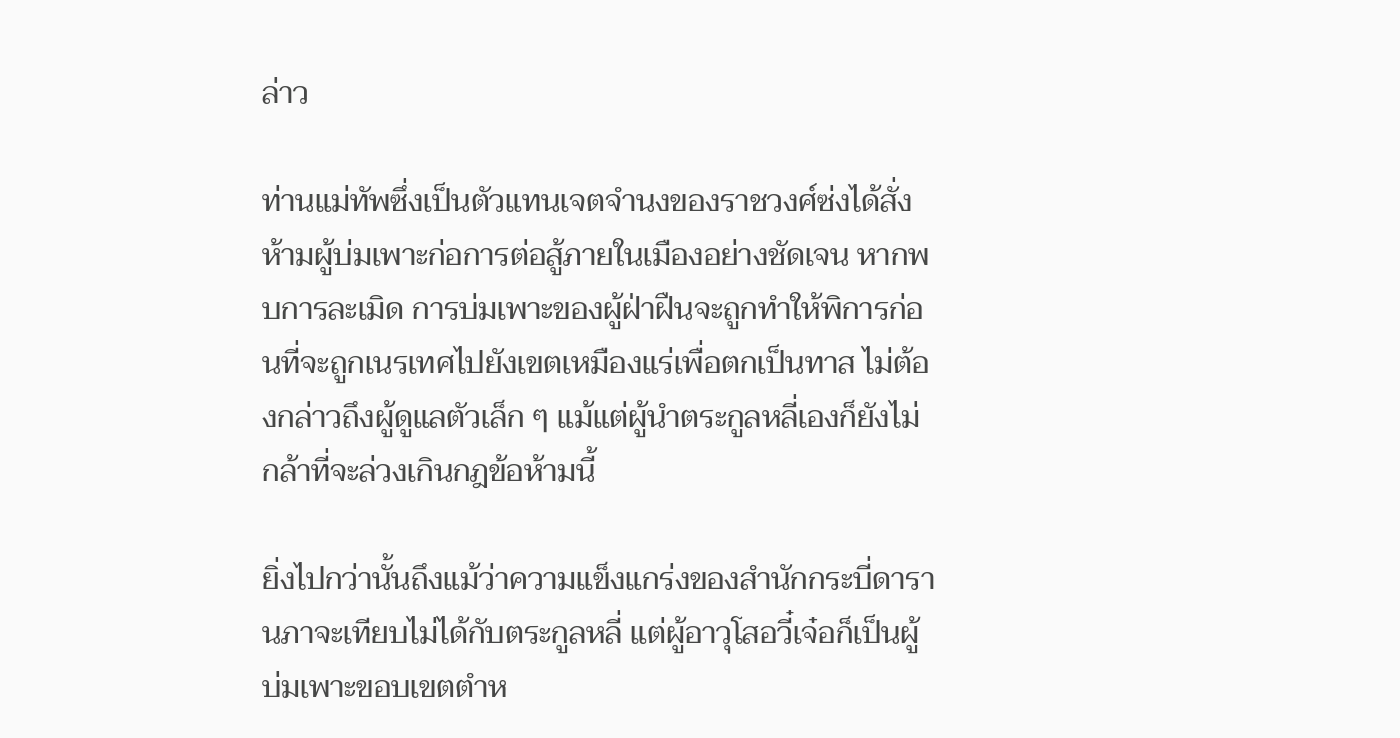ล่าว

ท่านแม่ทัพซึ่งเป็นตัวแทนเจตจำนงของราชวงศ์ซ่งได้สั่งห้ามผู้บ่มเพาะก่อการต่อสู้ภายในเมืองอย่างชัดเจน หากพบการละเมิด การบ่มเพาะของผู้ฝ่าฝืนจะถูกทำให้พิการก่อนที่จะถูกเนรเทศไปยังเขตเหมืองแร่เพื่อตกเป็นทาส ไม่ต้องกล่าวถึงผู้ดูแลตัวเล็ก ๆ แม้แต่ผู้นำตระกูลหลี่เองก็ยังไม่กล้าที่จะล่วงเกินกฎข้อห้ามนี้

ยิ่งไปกว่านั้นถึงแม้ว่าความแข็งแกร่งของสำนักกระบี่ดารานภาจะเทียบไม่ได้กับตระกูลหลี่ แต่ผู้อาวุโสอวี๋เจ๋อก็เป็นผู้บ่มเพาะขอบเขตตำห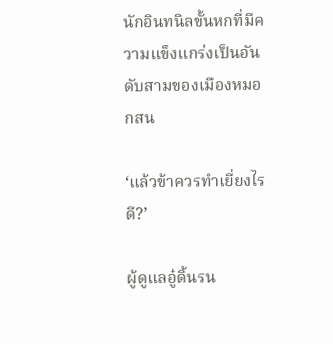นักอินทนิลขั้นหกที่มีความแข็งแกร่งเป็นอันดับสามของเมืองหมอกสน

‘แล้วข้าควรทำเยี่ยงไรดี?’

ผู้ดูแลอู๋ดิ้นรน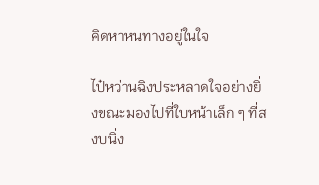คิดหาหนทางอยู่ในใจ

ไป๋หว่านฉิงประหลาดใจอย่างยิ่งขณะมองไปที่ใบหน้าเล็ก ๆ ที่สงบนิ่ง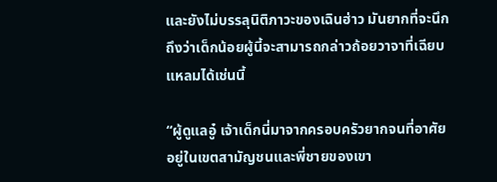และยังไม่บรรลุนิติภาวะของเฉินฮ่าว มันยากที่จะนึกถึงว่าเด็กน้อยผู้นี้จะสามารถกล่าวถ้อยวาจาที่เฉียบแหลมได้เช่นนี้

“ผู้ดูแลอู๋ เจ้าเด็กนี่มาจากครอบครัวยากจนที่อาศัยอยู่ในเขตสามัญชนและพี่ชายของเขา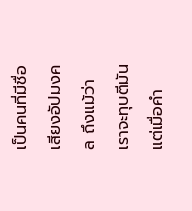เป็นคนที่มีชื่อเสียงอัปมงคล ถึงแม้ว่าเราจะทุบตีมัน แต่เมื่อคำ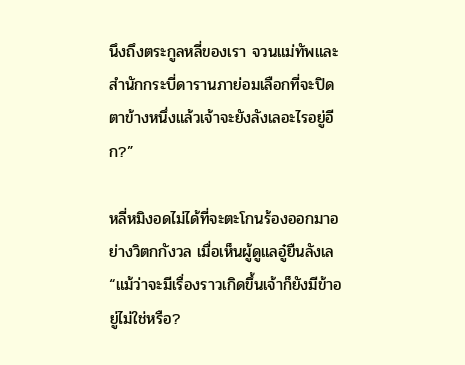นึงถึงตระกูลหลี่ของเรา จวนแม่ทัพและสำนักกระบี่ดารานภาย่อมเลือกที่จะปิดตาข้างหนึ่งแล้วเจ้าจะยังลังเลอะไรอยู่อีก?”

หลี่หมิงอดไม่ได้ที่จะตะโกนร้องออกมาอย่างวิตกกังวล เมื่อเห็นผู้ดูแลอู๋ยืนลังเล “แม้ว่าจะมีเรื่องราวเกิดขึ้นเจ้าก็ยังมีข้าอยู่ไม่ใช่หรือ?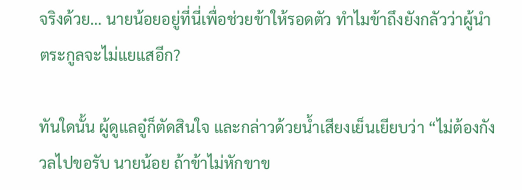จริงด้วย… นายน้อยอยู่ที่นี่เพื่อช่วยข้าให้รอดตัว ทำไมข้าถึงยังกลัวว่าผู้นำตระกูลจะไม่แยแสอีก?

ทันใดนั้น ผู้ดูแลอู๋ก็ตัดสินใจ และกล่าวด้วยน้ำเสียงเย็นเยียบว่า “ไม่ต้องกังวลไปขอรับ นายน้อย ถ้าข้าไม่หักขาข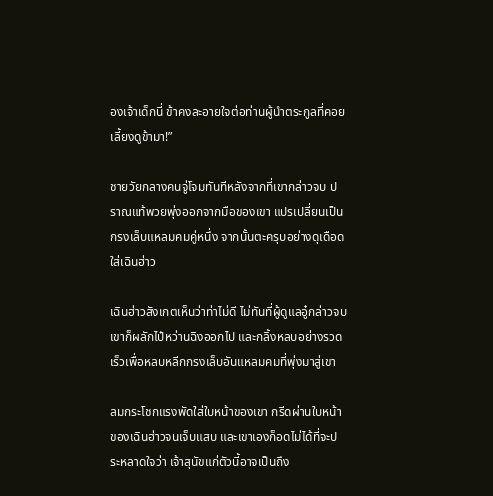องเจ้าเด็กนี่ ข้าคงละอายใจต่อท่านผู้นำตระกูลที่คอยเลี้ยงดูข้ามา!”

ชายวัยกลางคนจู่โจมทันทีหลังจากที่เขากล่าวจบ ปราณแท้พวยพุ่งออกจากมือของเขา แปรเปลี่ยนเป็นกรงเล็บแหลมคมคู่หนึ่ง จากนั้นตะครุบอย่างดุเดือดใส่เฉินฮ่าว

เฉินฮ่าวสังเกตเห็นว่าท่าไม่ดี ไม่ทันที่ผู้ดูแลอู๋กล่าวจบเขาก็ผลักไป๋หว่านฉิงออกไป และกลิ้งหลบอย่างรวดเร็วเพื่อหลบหลีกกรงเล็บอันแหลมคมที่พุ่งมาสู่เขา

ลมกระโชกแรงพัดใส่ใบหน้าของเขา กรีดผ่านใบหน้าของเฉินฮ่าวจนเจ็บแสบ และเขาเองก็อดไม่ได้ที่จะประหลาดใจว่า เจ้าสุนัขแก่ตัวนี้อาจเป็นถึง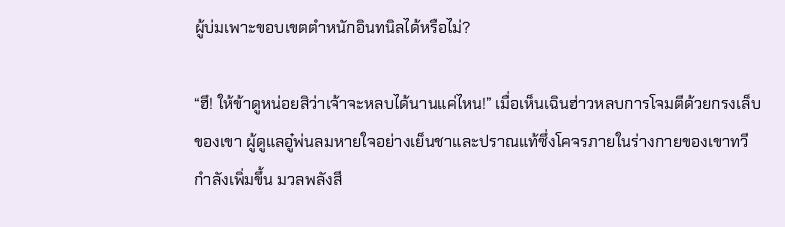ผู้บ่มเพาะขอบเขตตำหนักอินทนิลได้หรือไม่?

“ฮึ! ให้ข้าดูหน่อยสิว่าเจ้าจะหลบได้นานแค่ไหน!” เมื่อเห็นเฉินฮ่าวหลบการโจมตีด้วยกรงเล็บของเขา ผู้ดูแลอู๋พ่นลมหายใจอย่างเย็นชาและปราณแท้ซึ่งโคจรภายในร่างกายของเขาทวีกำลังเพิ่มขึ้น มวลพลังสี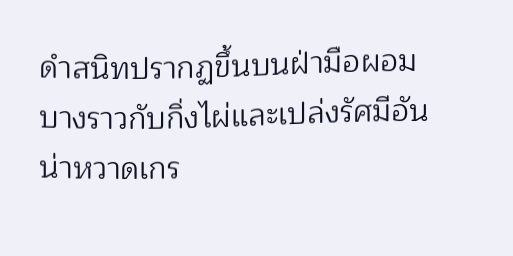ดำสนิทปรากฏขึ้นบนฝ่ามือผอมบางราวกับกิ่งไผ่และเปล่งรัศมีอันน่าหวาดเกร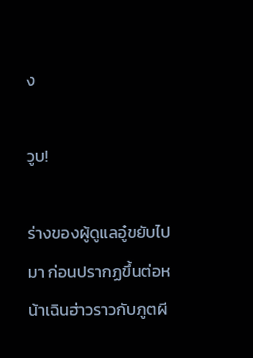ง

วูบ!

ร่างของผู้ดูแลอู๋ขยับไปมา ก่อนปรากฏขึ้นต่อหน้าเฉินฮ่าวราวกับภูตผี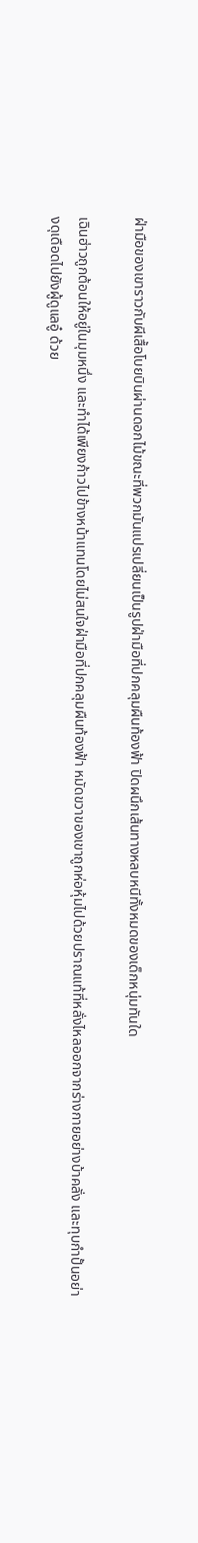ฝ่ามือของเขาราวกับผีเสื้อโบยบินผ่านดอกไม้ขณะที่พวกมันแปรเปลี่ยนเป็นรูปฝ่ามือที่ปกคลุมผืนท้องฟ้า ปิดผนึกเส้นทางหลบหนีทั้งหมดของเด็กหนุ่มทันใด

เฉินฮ่าวถูกต้อนให้อยู่ในมุมหนึ่ง และทำได้เพียงก้าวไปข้างหน้าแทนโดยไม่สนใจฝ่ามือที่ปกคลุมผืนท้องฟ้า หมัดขวาของเขาถูกห่อหุ้มไปด้วยปราณแท้ที่หลั่งไหลออกจากร่างกายอย่างบ้าคลั่ง และทุบกำปั้นอย่างดุเดือดไปยังผู้ดูแลอู๋ ด้วย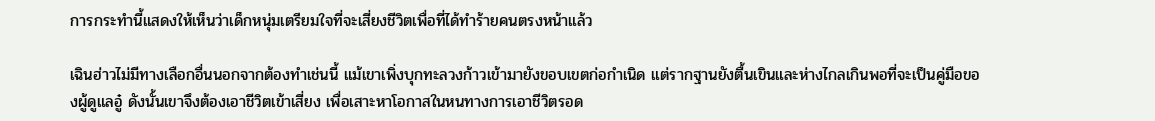การกระทำนี้แสดงให้เห็นว่าเด็กหนุ่มเตรียมใจที่จะเสี่ยงชีวิตเพื่อที่ได้ทำร้ายคนตรงหน้าแล้ว

เฉินฮ่าวไม่มีทางเลือกอื่นนอกจากต้องทำเช่นนี้ แม้เขาเพิ่งบุกทะลวงก้าวเข้ามายังขอบเขตก่อกำเนิด แต่รากฐานยังตื้นเขินและห่างไกลเกินพอที่จะเป็นคู่มือของผู้ดูแลอู๋ ดังนั้นเขาจึงต้องเอาชีวิตเข้าเสี่ยง เพื่อเสาะหาโอกาสในหนทางการเอาชีวิตรอด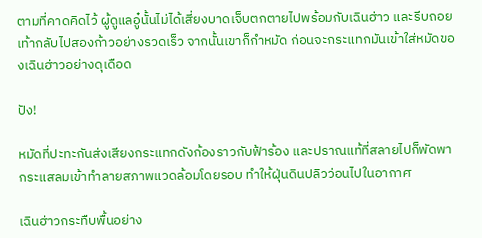ตามที่คาดคิดไว้ ผู้ดูแลอู๋นั้นไม่ได้เสี่ยงบาดเจ็บตกตายไปพร้อมกับเฉินฮ่าว และรีบถอยเท้ากลับไปสองก้าวอย่างรวดเร็ว จากนั้นเขาก็กำหมัด ก่อนจะกระแทกมันเข้าใส่หมัดของเฉินฮ่าวอย่างดุเดือด

ปัง!

หมัดที่ปะทะกันส่งเสียงกระแทกดังก้องราวกับฟ้าร้อง และปราณแท้ที่สลายไปก็พัดพากระแสลมเข้าทำลายสภาพแวดล้อมโดยรอบ ทำให้ฝุ่นดินปลิวว่อนไปในอากาศ

เฉินฮ่าวกระทืบพื้นอย่าง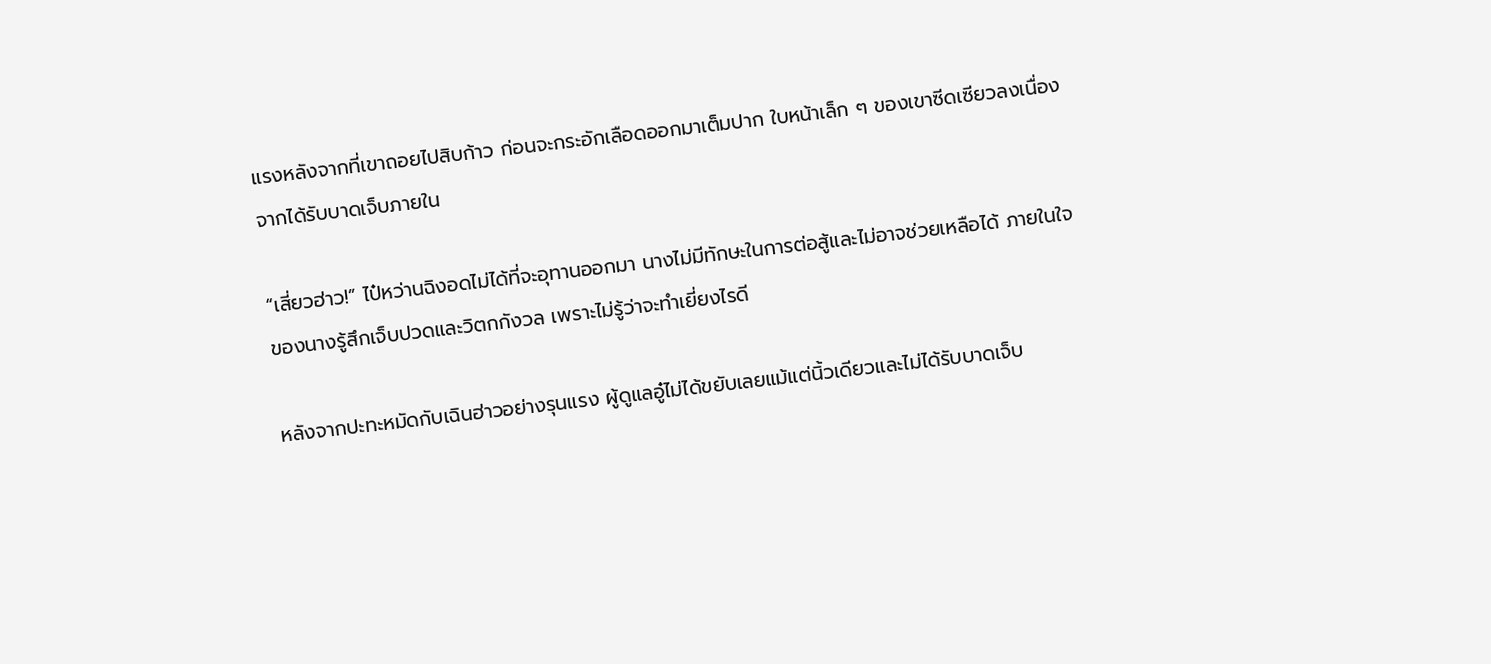แรงหลังจากที่เขาถอยไปสิบก้าว ก่อนจะกระอักเลือดออกมาเต็มปาก ใบหน้าเล็ก ๆ ของเขาซีดเซียวลงเนื่องจากได้รับบาดเจ็บภายใน

“เสี่ยวฮ่าว!” ไป๋หว่านฉิงอดไม่ได้ที่จะอุทานออกมา นางไม่มีทักษะในการต่อสู้และไม่อาจช่วยเหลือได้ ภายในใจของนางรู้สึกเจ็บปวดและวิตกกังวล เพราะไม่รู้ว่าจะทำเยี่ยงไรดี

หลังจากปะทะหมัดกับเฉินฮ่าวอย่างรุนแรง ผู้ดูแลอู๋ไม่ได้ขยับเลยแม้แต่นิ้วเดียวและไม่ได้รับบาดเจ็บ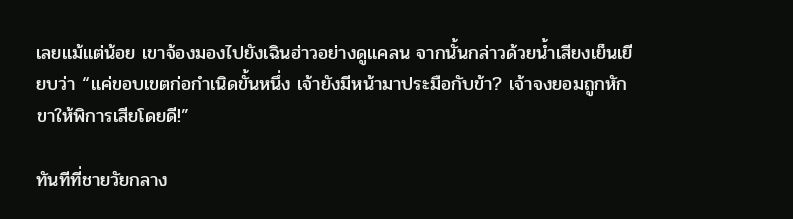เลยแม้แต่น้อย เขาจ้องมองไปยังเฉินฮ่าวอย่างดูแคลน จากนั้นกล่าวด้วยน้ำเสียงเย็นเยียบว่า “แค่ขอบเขตก่อกำเนิดขั้นหนึ่ง เจ้ายังมีหน้ามาประมือกับข้า? เจ้าจงยอมถูกหักขาให้พิการเสียโดยดี!”

ทันทีที่ชายวัยกลาง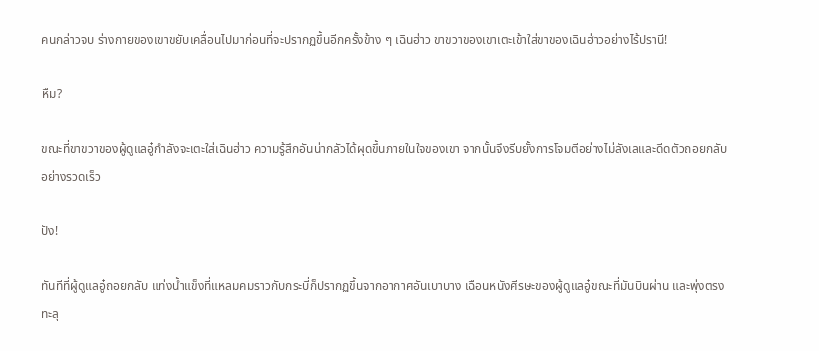คนกล่าวจบ ร่างกายของเขาขยับเคลื่อนไปมาก่อนที่จะปรากฏขึ้นอีกครั้งข้าง ๆ เฉินฮ่าว ขาขวาของเขาเตะเข้าใส่ขาของเฉินฮ่าวอย่างไร้ปรานี!

หืม?

ขณะที่ขาขวาของผู้ดูแลอู๋กำลังจะเตะใส่เฉินฮ่าว ความรู้สึกอันน่ากลัวได้ผุดขึ้นภายในใจของเขา จากนั้นจึงรีบยั้งการโจมตีอย่างไม่ลังเลและดีดตัวถอยกลับอย่างรวดเร็ว

ปัง!

ทันทีที่ผู้ดูแลอู๋ถอยกลับ แท่งน้ำแข็งที่แหลมคมราวกับกระบี่ก็ปรากฏขึ้นจากอากาศอันเบาบาง เฉือนหนังศีรษะของผู้ดูแลอู๋ขณะที่มันบินผ่าน และพุ่งตรงทะลุ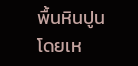พื้นหินปูนโดยเห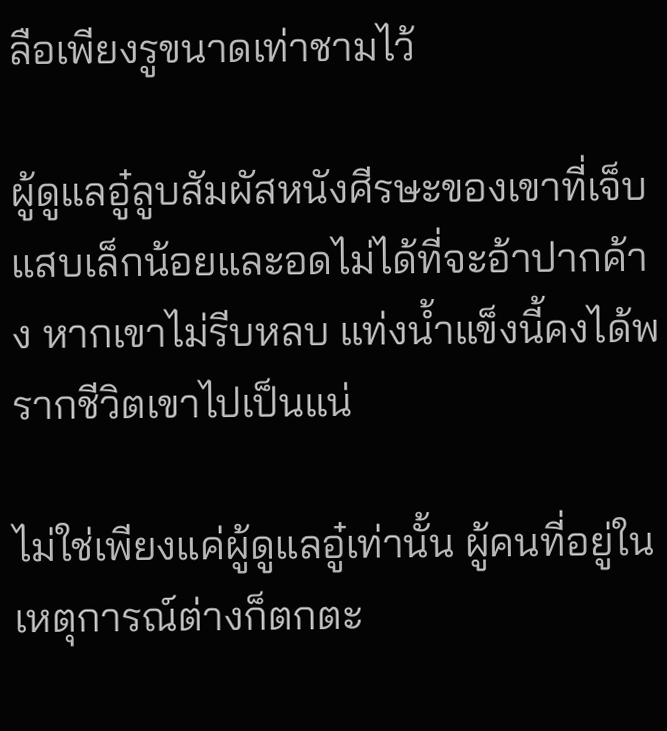ลือเพียงรูขนาดเท่าชามไว้

ผู้ดูแลอู๋ลูบสัมผัสหนังศีรษะของเขาที่เจ็บแสบเล็กน้อยและอดไม่ได้ที่จะอ้าปากค้าง หากเขาไม่รีบหลบ แท่งน้ำแข็งนี้คงได้พรากชีวิตเขาไปเป็นแน่

ไม่ใช่เพียงแค่ผู้ดูแลอู๋เท่านั้น ผู้คนที่อยู่ในเหตุการณ์ต่างก็ตกตะ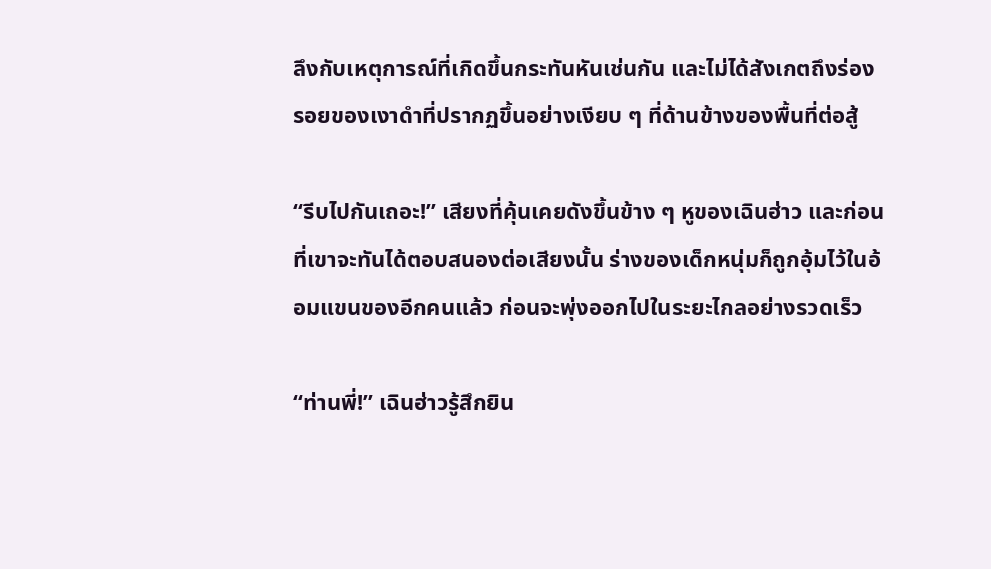ลึงกับเหตุการณ์ที่เกิดขึ้นกระทันหันเช่นกัน และไม่ได้สังเกตถึงร่องรอยของเงาดำที่ปรากฏขึ้นอย่างเงียบ ๆ ที่ด้านข้างของพื้นที่ต่อสู้

“รีบไปกันเถอะ!” เสียงที่คุ้นเคยดังขึ้นข้าง ๆ หูของเฉินฮ่าว และก่อนที่เขาจะทันได้ตอบสนองต่อเสียงนั้น ร่างของเด็กหนุ่มก็ถูกอุ้มไว้ในอ้อมแขนของอีกคนแล้ว ก่อนจะพุ่งออกไปในระยะไกลอย่างรวดเร็ว

“ท่านพี่!” เฉินฮ่าวรู้สึกยิน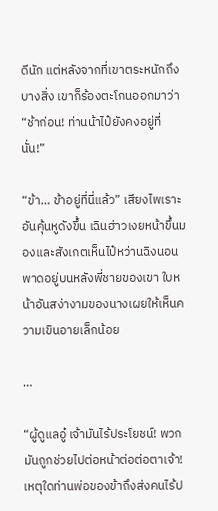ดีนัก แต่หลังจากที่เขาตระหนักถึงบางสิ่ง เขาก็ร้องตะโกนออกมาว่า “ช้าก่อน! ท่านน้าไป๋ยังคงอยู่ที่นั่น!”

“ข้า… ข้าอยู่ที่นี่แล้ว” เสียงไพเราะอันคุ้นหูดังขึ้น เฉินฮ่าวเงยหน้าขึ้นมองและสังเกตเห็นไป๋หว่านฉิงนอนพาดอยู่บนหลังพี่ชายของเขา ใบหน้าอันสง่างามของนางเผยให้เห็นความเขินอายเล็กน้อย

…

“ผู้ดูแลอู๋ เจ้ามันไร้ประโยชน์! พวกมันถูกช่วยไปต่อหน้าต่อต่อตาเจ้า! เหตุใดท่านพ่อของข้าถึงส่งคนไร้ป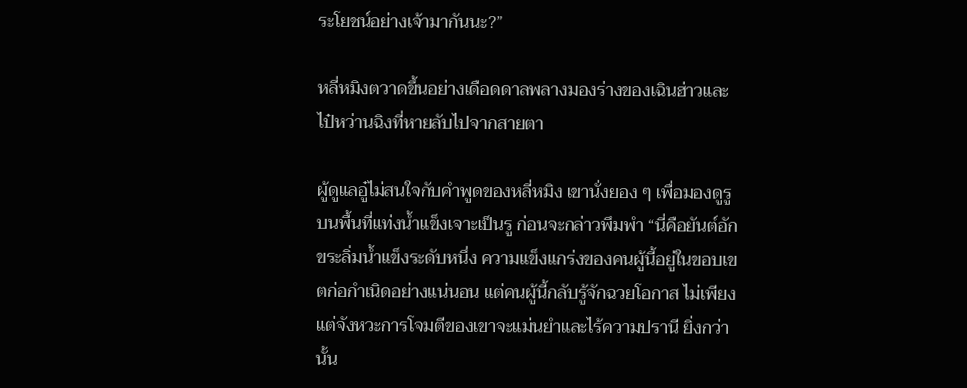ระโยชน์อย่างเจ้ามากันนะ?”

หลี่หมิงตวาดขึ้นอย่างเดือดดาลพลางมองร่างของเฉินฮ่าวและไป๋หว่านฉิงที่หายลับไปจากสายตา

ผู้ดูแลอู๋ไม่สนใจกับคำพูดของหลี่หมิง เขานั่งยอง ๆ เพื่อมองดูรูบนพื้นที่แท่งน้ำแข็งเจาะเป็นรู ก่อนจะกล่าวพึมพำ “นี่คือยันต์อักขระลิ่มน้ำแข็งระดับหนึ่ง ความแข็งแกร่งของคนผู้นี้อยู่ในขอบเขตก่อกำเนิดอย่างแน่นอน แต่คนผู้นี้กลับรู้จักฉวยโอกาส ไม่เพียงแต่จังหวะการโจมตีของเขาจะแม่นยำและไร้ความปรานี ยิ่งกว่านั้น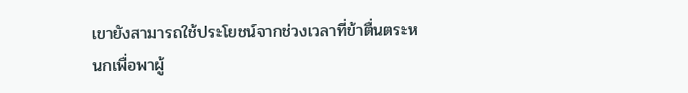เขายังสามารถใช้ประโยชน์จากช่วงเวลาที่ข้าตื่นตระหนกเพื่อพาผู้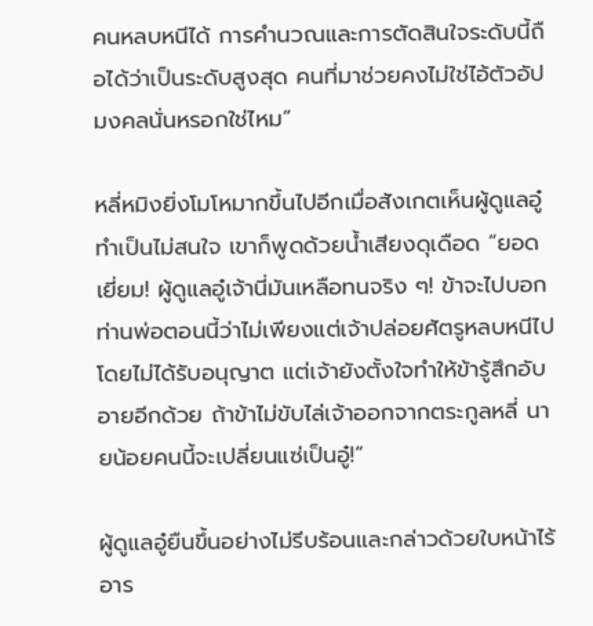คนหลบหนีได้ การคำนวณและการตัดสินใจระดับนี้ถือได้ว่าเป็นระดับสูงสุด คนที่มาช่วยคงไม่ใช่ไอ้ตัวอัปมงคลนั่นหรอกใช่ไหม”

หลี่หมิงยิ่งโมโหมากขึ้นไปอีกเมื่อสังเกตเห็นผู้ดูแลอู๋ทำเป็นไม่สนใจ เขาก็พูดด้วยน้ำเสียงดุเดือด “ยอดเยี่ยม! ผู้ดูแลอู๋เจ้านี่มันเหลือทนจริง ๆ! ข้าจะไปบอกท่านพ่อตอนนี้ว่าไม่เพียงแต่เจ้าปล่อยศัตรูหลบหนีไปโดยไม่ได้รับอนุญาต แต่เจ้ายังตั้งใจทำให้ข้ารู้สึกอับอายอีกด้วย ถ้าข้าไม่ขับไล่เจ้าออกจากตระกูลหลี่ นายน้อยคนนี้จะเปลี่ยนแซ่เป็นอู๋!”

ผู้ดูแลอู๋ยืนขึ้นอย่างไม่รีบร้อนและกล่าวด้วยใบหน้าไร้อาร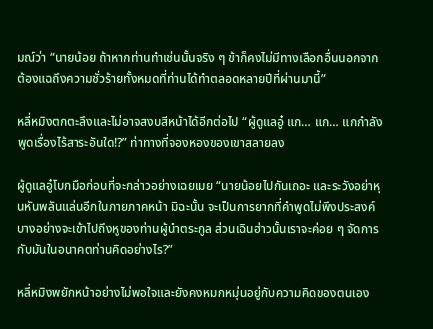มณ์ว่า “นายน้อย ถ้าหากท่านทำเช่นนั้นจริง ๆ ข้าก็คงไม่มีทางเลือกอื่นนอกจากต้องแฉถึงความชั่วร้ายทั้งหมดที่ท่านได้ทำตลอดหลายปีที่ผ่านมานี้”

หลี่หมิงตกตะลึงและไม่อาจสงบสีหน้าได้อีกต่อไป “ผู้ดูแลอู๋ แก… แก… แกกำลังพูดเรื่องไร้สาระอันใด!?” ท่าทางที่จองหองของเขาสลายลง

ผู้ดูแลอู๋โบกมือก่อนที่จะกล่าวอย่างเฉยเมย “นายน้อยไปกันเถอะ และระวังอย่าหุนหันพลันแล่นอีกในภายภาคหน้า มิฉะนั้น จะเป็นการยากที่คำพูดไม่พึงประสงค์บางอย่างจะเข้าไปถึงหูของท่านผู้นำตระกูล ส่วนเฉินฮ่าวนั้นเราจะค่อย ๆ จัดการกับมันในอนาคตท่านคิดอย่างไร?”

หลี่หมิงพยักหน้าอย่างไม่พอใจและยังคงหมกหมุ่นอยู่กับความคิดของตนเอง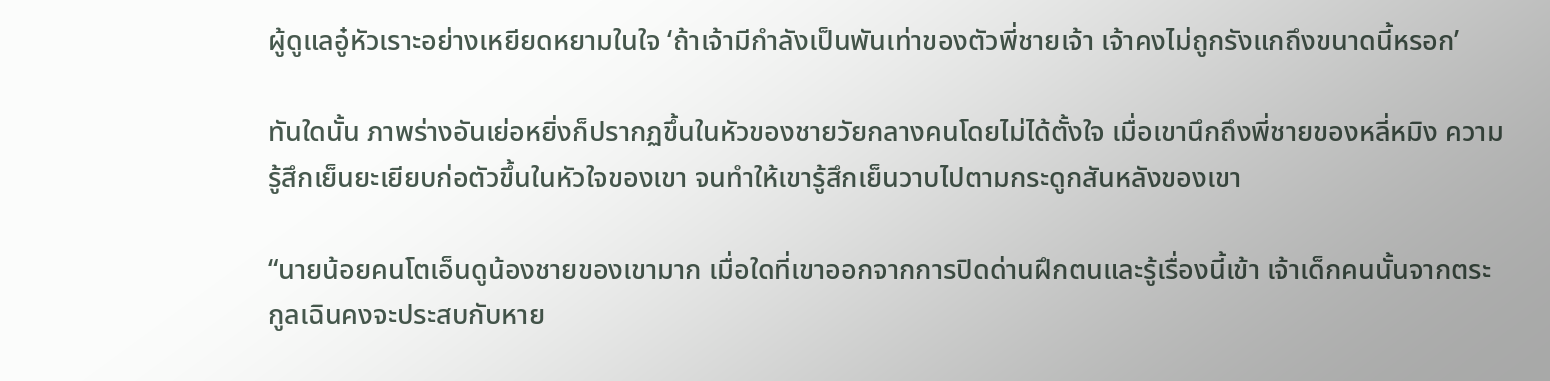ผู้ดูแลอู๋หัวเราะอย่างเหยียดหยามในใจ ‘ถ้าเจ้ามีกำลังเป็นพันเท่าของตัวพี่ชายเจ้า เจ้าคงไม่ถูกรังแกถึงขนาดนี้หรอก’

ทันใดนั้น ภาพร่างอันเย่อหยิ่งก็ปรากฏขึ้นในหัวของชายวัยกลางคนโดยไม่ได้ตั้งใจ เมื่อเขานึกถึงพี่ชายของหลี่หมิง ความรู้สึกเย็นยะเยียบก่อตัวขึ้นในหัวใจของเขา จนทำให้เขารู้สึกเย็นวาบไปตามกระดูกสันหลังของเขา

“นายน้อยคนโตเอ็นดูน้องชายของเขามาก เมื่อใดที่เขาออกจากการปิดด่านฝึกตนและรู้เรื่องนี้เข้า เจ้าเด็กคนนั้นจากตระกูลเฉินคงจะประสบกับหาย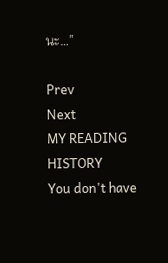นะ…”

Prev
Next
MY READING HISTORY
You don't have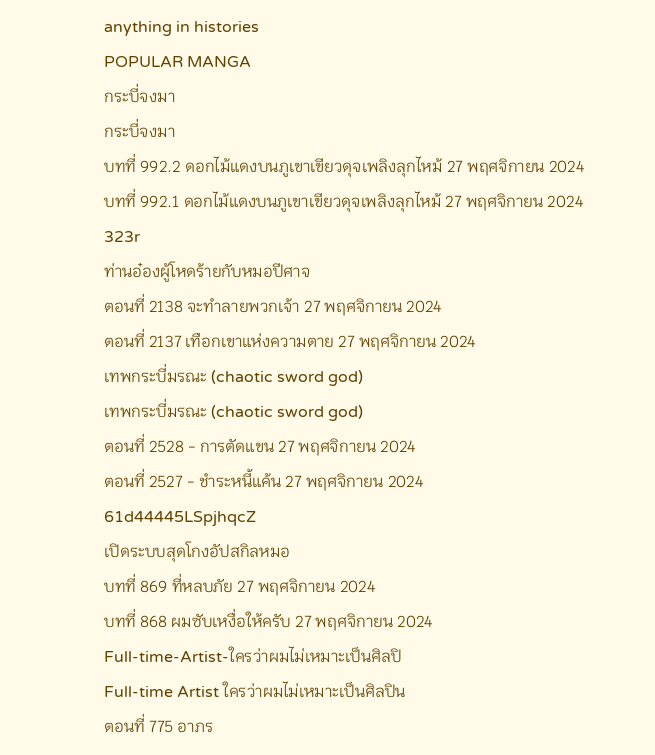anything in histories
POPULAR MANGA
กระบี่จงมา
กระบี่จงมา
บทที่ 992.2 ดอกไม้แดงบนภูเขาเขียวดุจเพลิงลุกไหม้ 27 พฤศจิกายน 2024
บทที่ 992.1 ดอกไม้แดงบนภูเขาเขียวดุจเพลิงลุกไหม้ 27 พฤศจิกายน 2024
323r
ท่านอ๋องผู้โหดร้ายกับหมอปีศาจ
ตอนที่ 2138 จะทำลายพวกเจ้า 27 พฤศจิกายน 2024
ตอนที่ 2137 เทือกเขาแห่งความตาย 27 พฤศจิกายน 2024
เทพกระบี่มรณะ (chaotic sword god)
เทพกระบี่มรณะ (chaotic sword god)
ตอนที่ 2528 - การตัดแขน 27 พฤศจิกายน 2024
ตอนที่ 2527 - ชำระหนี้แค้น 27 พฤศจิกายน 2024
61d44445LSpjhqcZ
เปิดระบบสุดโกงอัปสกิลหมอ
บทที่ 869 ที่หลบภัย 27 พฤศจิกายน 2024
บทที่ 868 ผมซับเหงื่อให้ครับ 27 พฤศจิกายน 2024
Full-time-Artist-ใครว่าผมไม่เหมาะเป็นศิลปิ
Full-time Artist ใครว่าผมไม่เหมาะเป็นศิลปิน
ตอนที่ 775 อาภร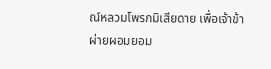ณ์หลวมโพรกมิเสียดาย เพื่อเจ้าข้าผ่ายผอมยอม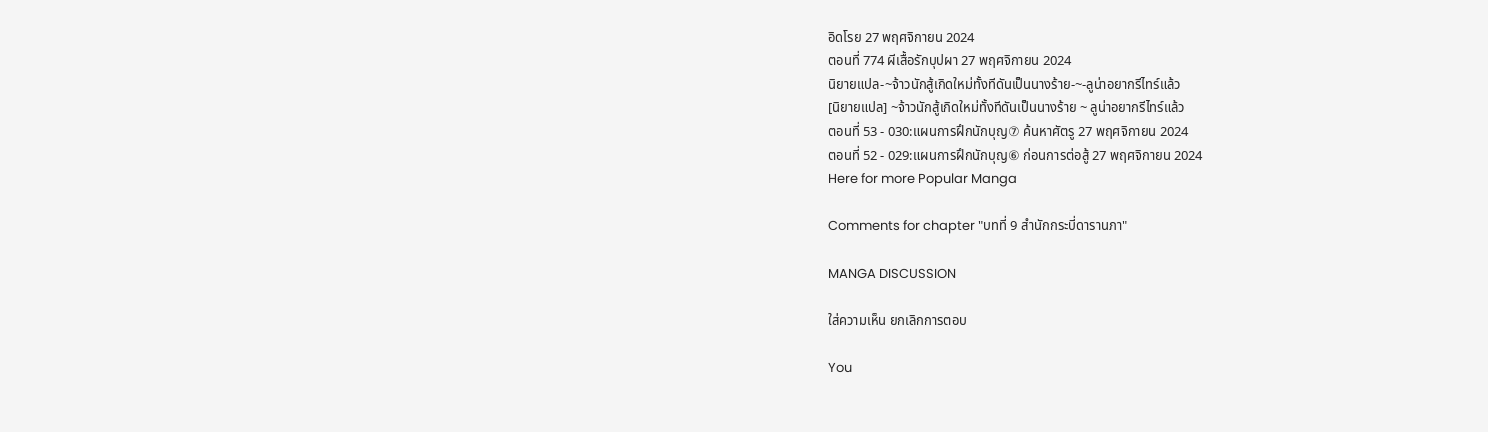อิดโรย 27 พฤศจิกายน 2024
ตอนที่ 774 ผีเสื้อรักบุปผา 27 พฤศจิกายน 2024
นิยายแปล-~จ้าวนักสู้เกิดใหม่ทั้งทีดันเป็นนางร้าย-~-ลูน่าอยากรีไทร์แล้ว
[นิยายแปล] ~จ้าวนักสู้เกิดใหม่ทั้งทีดันเป็นนางร้าย ~ ลูน่าอยากรีไทร์แล้ว
ตอนที่ 53 - 030:แผนการฝึกนักบุญ⑦ ค้นหาศัตรู 27 พฤศจิกายน 2024
ตอนที่ 52 - 029:แผนการฝึกนักบุญ⑥ ก่อนการต่อสู้ 27 พฤศจิกายน 2024
Here for more Popular Manga

Comments for chapter "บทที่ 9 สำนักกระบี่ดารานภา"

MANGA DISCUSSION

ใส่ความเห็น ยกเลิกการตอบ

You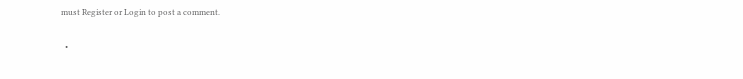must Register or Login to post a comment.

  •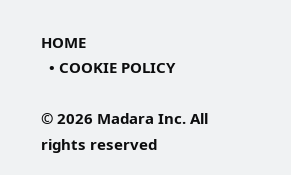HOME
  • COOKIE POLICY

© 2026 Madara Inc. All rights reserved